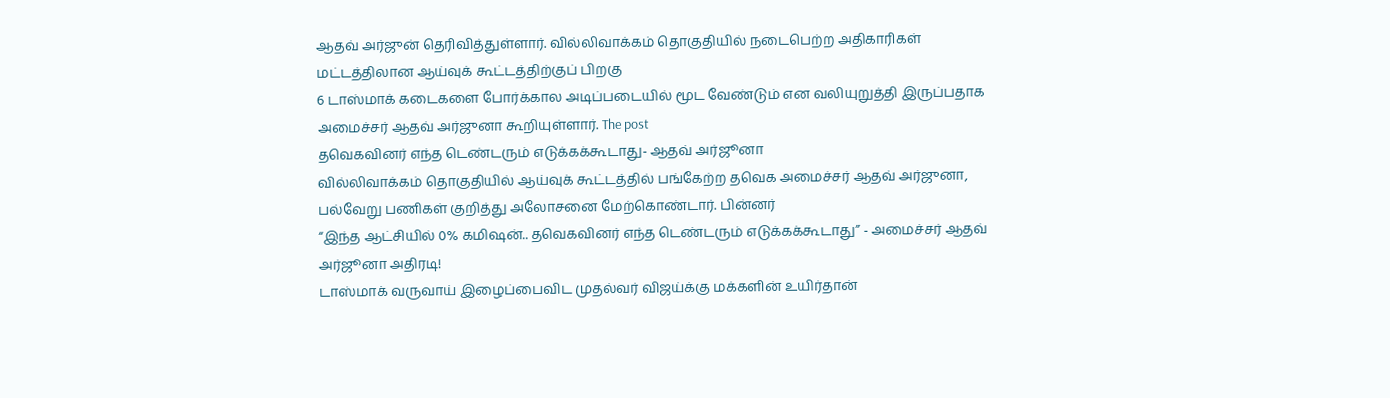ஆதவ் அர்ஜுன் தெரிவித்துள்ளார். வில்லிவாக்கம் தொகுதியில் நடைபெற்ற அதிகாரிகள் மட்டத்திலான ஆய்வுக் கூட்டத்திற்குப் பிறகு
6 டாஸ்மாக் கடைகளை போர்க்கால அடிப்படையில் மூட வேண்டும் என வலியுறுத்தி இருப்பதாக அமைச்சர் ஆதவ் அர்ஜுனா கூறியுள்ளார். The post
தவெகவினர் எந்த டெண்டரும் எடுக்கக்கூடாது- ஆதவ் அர்ஜூனா
வில்லிவாக்கம் தொகுதியில் ஆய்வுக் கூட்டத்தில் பங்கேற்ற தவெக அமைச்சர் ஆதவ் அர்ஜுனா, பல்வேறு பணிகள் குறித்து அலோசனை மேற்கொண்டார். பின்னர்
“இந்த ஆட்சியில் 0% கமிஷன்.. தவெகவினர் எந்த டெண்டரும் எடுக்கக்கூடாது” - அமைச்சர் ஆதவ் அர்ஜூனா அதிரடி!
டாஸ்மாக் வருவாய் இழைப்பைவிட முதல்வர் விஜய்க்கு மக்களின் உயிர்தான்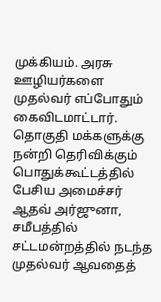முக்கியம். அரசு ஊழியர்களை முதல்வர் எப்போதும் கைவிடமாட்டார்.
தொகுதி மக்களுக்கு நன்றி தெரிவிக்கும் பொதுக்கூட்டத்தில் பேசிய அமைச்சர் ஆதவ் அர்ஜுனா, சமீபத்தில் சட்டமன்றத்தில் நடந்த
முதல்வர் ஆவதைத்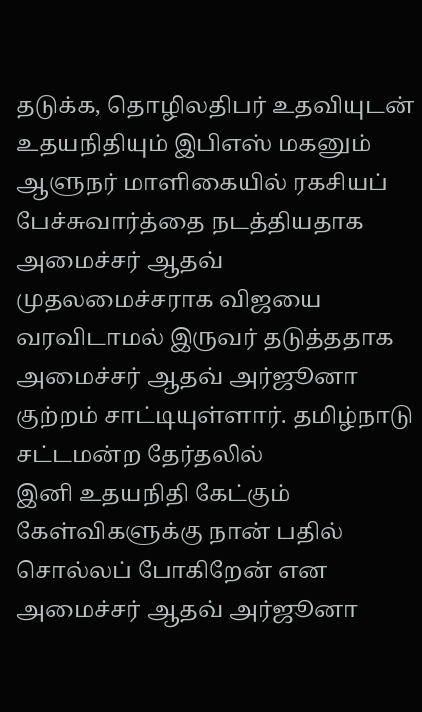தடுக்க, தொழிலதிபர் உதவியுடன் உதயநிதியும் இபிஎஸ் மகனும் ஆளுநர் மாளிகையில் ரகசியப் பேச்சுவார்த்தை நடத்தியதாக அமைச்சர் ஆதவ்
முதலமைச்சராக விஜயை வரவிடாமல் இருவர் தடுத்ததாக அமைச்சர் ஆதவ் அர்ஜூனா குற்றம் சாட்டியுள்ளார். தமிழ்நாடு சட்டமன்ற தேர்தலில்
இனி உதயநிதி கேட்கும் கேள்விகளுக்கு நான் பதில் சொல்லப் போகிறேன் என அமைச்சர் ஆதவ் அர்ஜூனா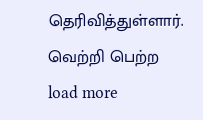தெரிவித்துள்ளார். வெற்றி பெற்ற
load more